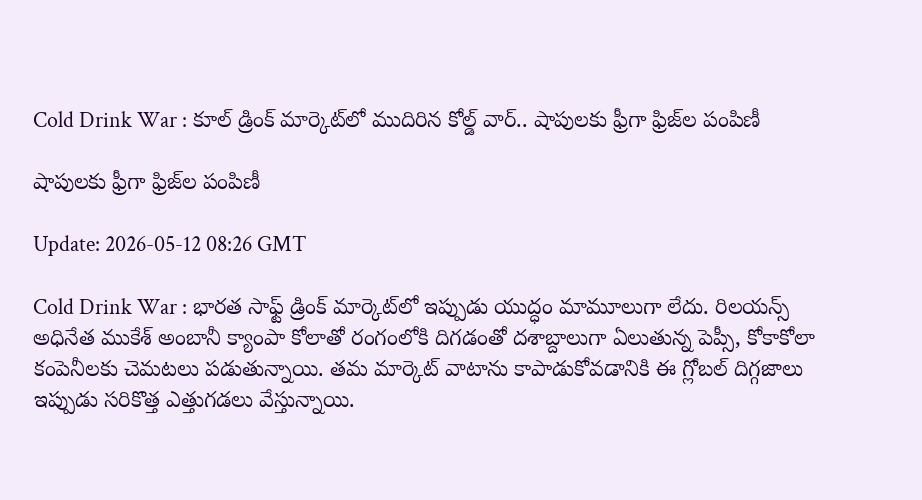Cold Drink War : కూల్ డ్రింక్ మార్కెట్‌లో ముదిరిన కోల్డ్ వార్.. షాపులకు ఫ్రీగా ఫ్రిజ్‌ల పంపిణీ

షాపులకు ఫ్రీగా ఫ్రిజ్‌ల పంపిణీ

Update: 2026-05-12 08:26 GMT

Cold Drink War : భారత సాఫ్ట్ డ్రింక్ మార్కెట్‌లో ఇప్పుడు యుద్ధం మామూలుగా లేదు. రిలయన్స్ అధినేత ముకేశ్ అంబానీ క్యాంపా కోలాతో రంగంలోకి దిగడంతో దశాబ్దాలుగా ఏలుతున్న పెప్సీ, కోకాకోలా కంపెనీలకు చెమటలు పడుతున్నాయి. తమ మార్కెట్ వాటాను కాపాడుకోవడానికి ఈ గ్లోబల్ దిగ్గజాలు ఇప్పుడు సరికొత్త ఎత్తుగడలు వేస్తున్నాయి.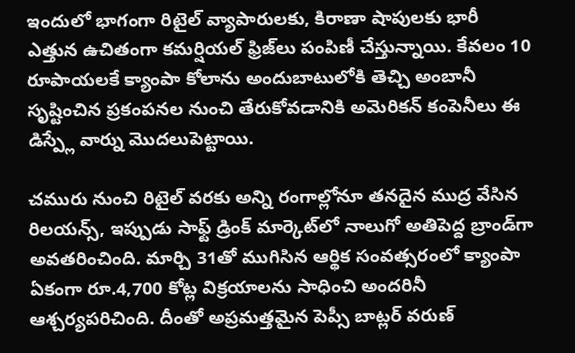ఇందులో భాగంగా రిటైల్ వ్యాపారులకు, కిరాణా షాపులకు భారీ ఎత్తున ఉచితంగా కమర్షియల్ ఫ్రిజ్‌లు పంపిణీ చేస్తున్నాయి. కేవలం 10 రూపాయలకే క్యాంపా కోలాను అందుబాటులోకి తెచ్చి అంబానీ సృష్టించిన ప్రకంపనల నుంచి తేరుకోవడానికి అమెరికన్ కంపెనీలు ఈ డిస్ప్లే వార్ను మొదలుపెట్టాయి.

చమురు నుంచి రిటైల్ వరకు అన్ని రంగాల్లోనూ తనదైన ముద్ర వేసిన రిలయన్స్, ఇప్పుడు సాఫ్ట్ డ్రింక్ మార్కెట్‌లో నాలుగో అతిపెద్ద బ్రాండ్‌గా అవతరించింది. మార్చి 31తో ముగిసిన ఆర్థిక సంవత్సరంలో క్యాంపా ఏకంగా రూ.4,700 కోట్ల విక్రయాలను సాధించి అందరినీ ఆశ్చర్యపరిచింది. దీంతో అప్రమత్తమైన పెప్సీ బాట్లర్ వరుణ్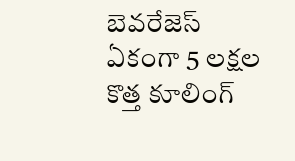బెవరేజెస్ ఏకంగా 5 లక్షల కొత్త కూలింగ్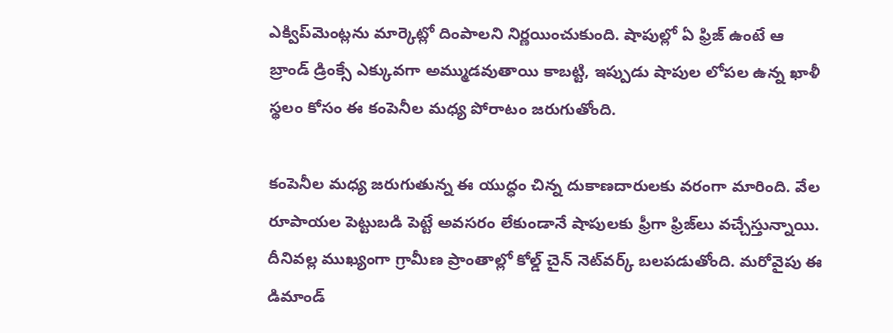ఎక్విప్‌మెంట్లను మార్కెట్లో దింపాలని నిర్ణయించుకుంది. షాపుల్లో ఏ ఫ్రిజ్ ఉంటే ఆ బ్రాండ్ డ్రింక్సే ఎక్కువగా అమ్ముడవుతాయి కాబట్టి, ఇప్పుడు షాపుల లోపల ఉన్న ఖాళీ స్థలం కోసం ఈ కంపెనీల మధ్య పోరాటం జరుగుతోంది.

కంపెనీల మధ్య జరుగుతున్న ఈ యుద్ధం చిన్న దుకాణదారులకు వరంగా మారింది. వేల రూపాయల పెట్టుబడి పెట్టే అవసరం లేకుండానే షాపులకు ఫ్రీగా ఫ్రిజ్‌లు వచ్చేస్తున్నాయి. దీనివల్ల ముఖ్యంగా గ్రామీణ ప్రాంతాల్లో కోల్డ్ చైన్ నెట్‌వర్క్ బలపడుతోంది. మరోవైపు ఈ డిమాండ్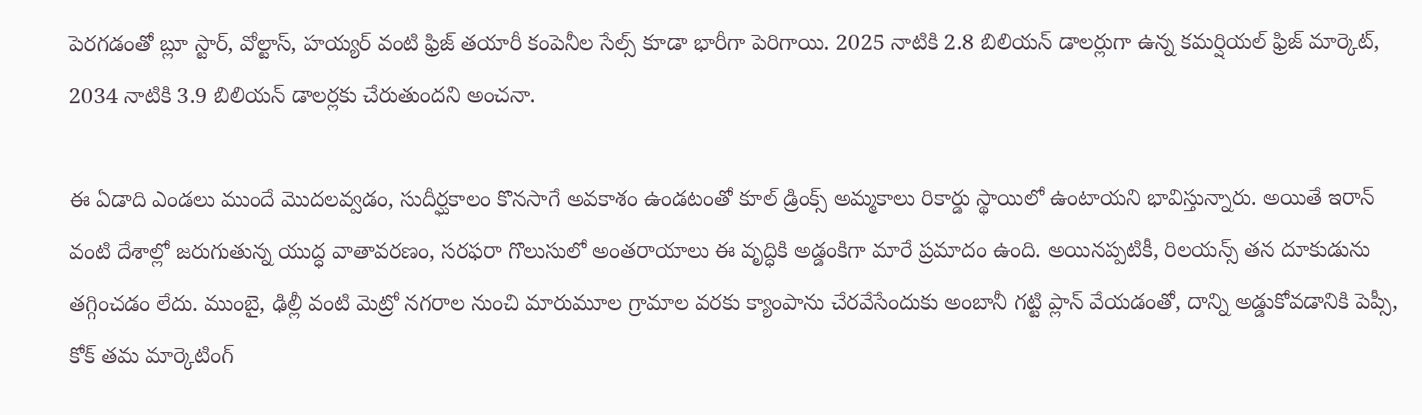పెరగడంతో బ్లూ స్టార్, వోల్టాస్, హయ్యర్ వంటి ఫ్రిజ్ తయారీ కంపెనీల సేల్స్ కూడా భారీగా పెరిగాయి. 2025 నాటికి 2.8 బిలియన్ డాలర్లుగా ఉన్న కమర్షియల్ ఫ్రిజ్ మార్కెట్, 2034 నాటికి 3.9 బిలియన్ డాలర్లకు చేరుతుందని అంచనా.

ఈ ఏడాది ఎండలు ముందే మొదలవ్వడం, సుదీర్ఘకాలం కొనసాగే అవకాశం ఉండటంతో కూల్ డ్రింక్స్ అమ్మకాలు రికార్డు స్థాయిలో ఉంటాయని భావిస్తున్నారు. అయితే ఇరాన్ వంటి దేశాల్లో జరుగుతున్న యుద్ధ వాతావరణం, సరఫరా గొలుసులో అంతరాయాలు ఈ వృద్ధికి అడ్డంకిగా మారే ప్రమాదం ఉంది. అయినప్పటికీ, రిలయన్స్ తన దూకుడును తగ్గించడం లేదు. ముంబై, ఢిల్లీ వంటి మెట్రో నగరాల నుంచి మారుమూల గ్రామాల వరకు క్యాంపాను చేరవేసేందుకు అంబానీ గట్టి ప్లాన్ వేయడంతో, దాన్ని అడ్డుకోవడానికి పెప్సీ, కోక్ తమ మార్కెటింగ్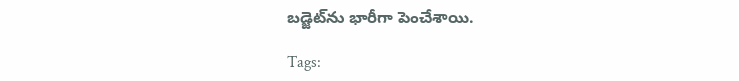బడ్జెట్‌ను భారీగా పెంచేశాయి.

Tags: